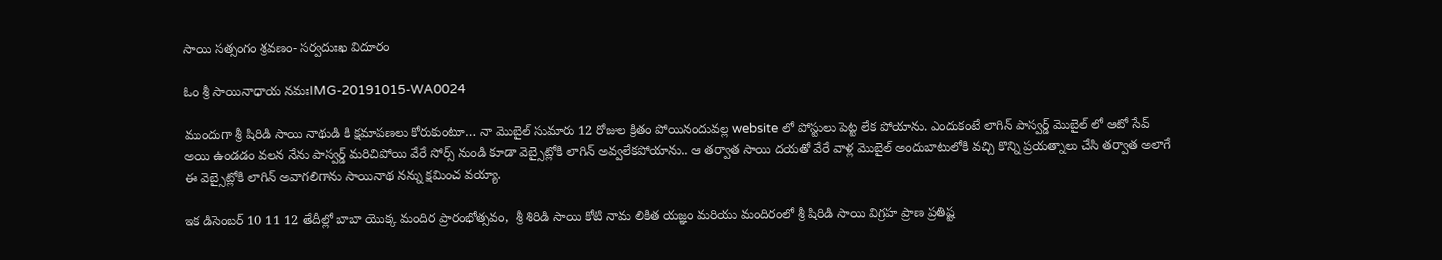సాయి సత్సంగం శ్రవణం- సర్వదుఃఖ విదూరం

ఓం శ్రీ సాయినాధాయ నమఃIMG-20191015-WA0024

ముందుగా శ్రీ షిరిడి సాయి నాథుడి కి క్షమాపణలు కోరుకుంటూ… నా మొబైల్ సుమారు 12 రోజుల క్రితం పోయినందువల్ల website లో పోస్టులు పెట్ట లేక పోయాను. ఎందుకంటే లాగిన్ పాస్వర్డ్ మొబైల్ లో ఆటో సేవ్ అయి ఉండడం వలన నేను పాస్వర్డ్ మరిచిపోయి వేరే సోర్స్ నుండి కూడా వెబ్సైట్లోకి లాగిన్ అవ్వలేకపోయాను.. ఆ తర్వాత సాయి దయతో వేరే వాళ్ల మొబైల్ అందుబాటులోకి వచ్చి కొన్ని ప్రయత్నాలు చేసి తర్వాత అలాగే ఈ వెబ్సైట్లోకి లాగిన్ అవాగలిగాను సాయినాథ నన్ను క్షమించ వయ్యా.

ఇక డిసెంబర్ 10 11 12 తేదీల్లో బాబా యొక్క మందిర ప్రారంభోత్సవం,  శ్రీ శిరిడి సాయి కోటి నామ లికిత యజ్ఞం మరియు మందిరంలో శ్రీ షిరిడి సాయి విగ్రహ ప్రాణ ప్రతిష్ట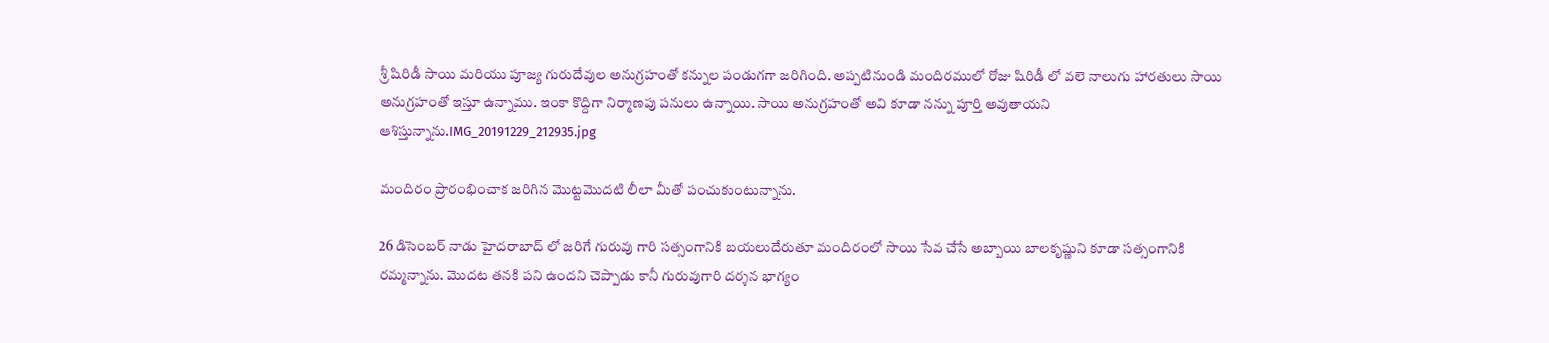శ్రీ షిరిడీ సాయి మరియు పూజ్య గురుదేవుల అనుగ్రహంతో కన్నుల పండుగగా జరిగింది. అప్పటినుండి మందిరములో రోజు షిరిడీ లో వలె నాలుగు హారతులు సాయి అనుగ్రహంతో ఇస్తూ ఉన్నాము. ఇంకా కొద్దిగా నిర్మాణపు పనులు ఉన్నాయి. సాయి అనుగ్రహంతో అవి కూడా నన్ను పూర్తి అవుతాయని ఆశిస్తున్నాను.IMG_20191229_212935.jpg

మందిరం ప్రారంభించాక జరిగిన మొట్టమొదటి లీలా మీతో పంచుకుంటున్నాను.

26 డిసెంబర్ నాడు హైదరాబాద్ లో జరిగే గురువు గారి సత్సంగానికి బయలుదేరుతూ మందిరంలో సాయి సేవ చేసే అబ్బాయి బాలకృష్ణుని కూడా సత్సంగానికి రమ్మన్నాను. మొదట తనకి పని ఉందని చెప్పాడు కానీ గురువుగారి దర్శన భాగ్యం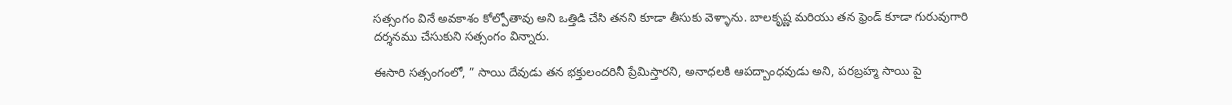సత్సంగం వినే అవకాశం కోల్పోతావు అని ఒత్తిడి చేసి తనని కూడా తీసుకు వెళ్ళాను. బాలకృష్ణ మరియు తన ఫ్రెండ్ కూడా గురువుగారి దర్శనము చేసుకుని సత్సంగం విన్నారు.

ఈసారి సత్సంగంలో, ” సాయి దేవుడు తన భక్తులందరినీ ప్రేమిస్తారని, అనాధలకి ఆపద్బాంధవుడు అని, పరబ్రహ్మ సాయి పై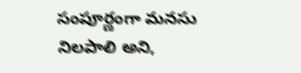సంపూర్ణంగా మనసు నిలపాలి అని,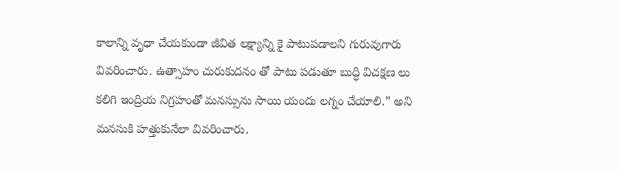కాలాన్ని వృధా చేయకుండా జీవిత లక్ష్యాన్ని కై పాటుపడాలని గురువుగారు వివరించారు. ఉత్సాహం చురుకుదనం తో పాటు పడుతూ బుద్ధి విచక్షణ లు కలిగి ఇంద్రియ నిగ్రహంతో మనస్సును సాయి యందు లగ్నం చేయాలి.” అని మనసుకి హత్తుకునేలా వివరించారు.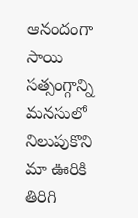ఆనందంగా సాయి సత్సంగ్గాన్ని మనసులో నిలుపుకొని మా ఊరికి తిరిగి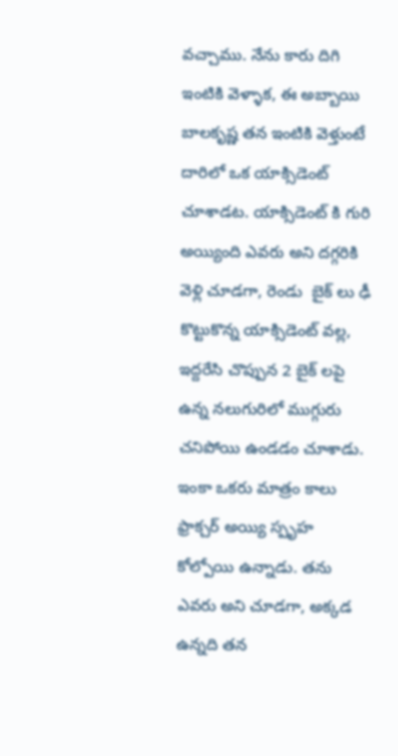వచ్చాము. నేను కారు దిగి ఇంటికి వెళ్ళాక, ఈ అబ్బాయి బాలకృష్ణ తన ఇంటికి వెళ్తుంటే దారిలో ఒక యాక్సిడెంట్ చూశాడట. యాక్సిడెంట్ కి గురి అయ్యింది ఎవరు అని దగ్గరికి వెళ్లి చూడగా, రెండు  బైక్ లు ఢీ కొట్టుకొన్న యాక్సిడెంట్ వల్ల, ఇద్దరేసి చొప్పున 2 బైక్ లపై ఉన్న నలుగురిలో ముగ్గురు చనిపోయి ఉండడం చూశాడు. ఇంకా ఒకరు మాత్రం కాలు ఫ్రాక్చర్ అయ్యి స్పృహ కోల్పోయి ఉన్నాడు. తను ఎవరు అని చూడగా, అక్కడ ఉన్నది తన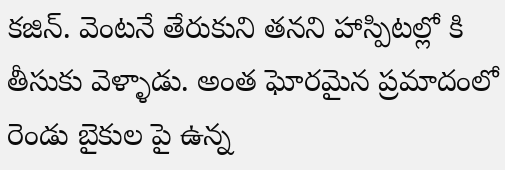కజిన్. వెంటనే తేరుకుని తనని హాస్పిటల్లో కి తీసుకు వెళ్ళాడు. అంత ఘోరమైన ప్రమాదంలో రెండు బైకుల పై ఉన్న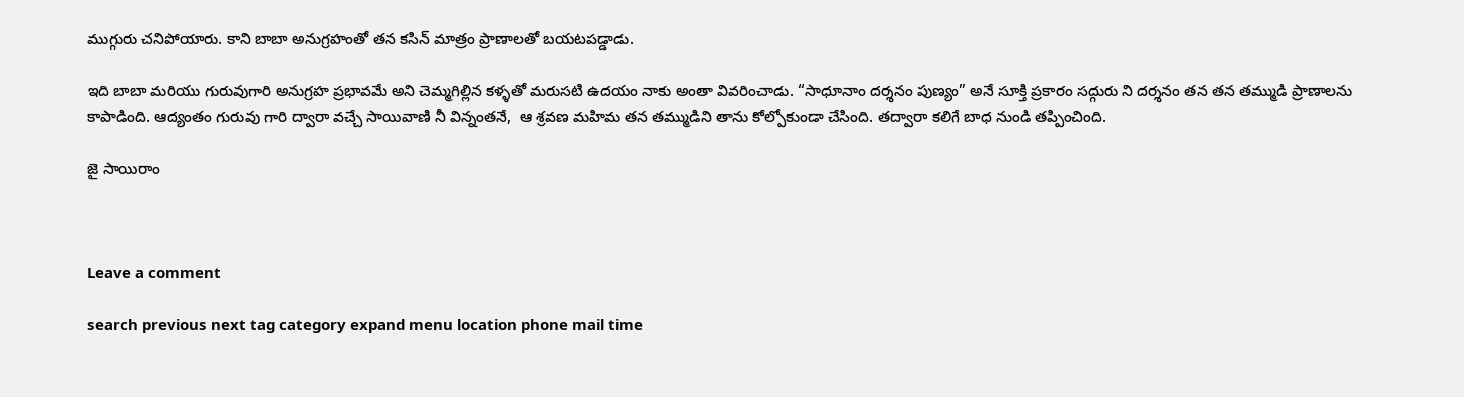ముగ్గురు చనిపోయారు. కాని బాబా అనుగ్రహంతో తన కసిన్ మాత్రం ప్రాణాలతో బయటపడ్డాడు.

ఇది బాబా మరియు గురువుగారి అనుగ్రహ ప్రభావమే అని చెమ్మగిల్లిన కళ్ళతో మరుసటి ఉదయం నాకు అంతా వివరించాడు. “సాధూనాం దర్శనం పుణ్యం” అనే సూక్తి ప్రకారం సద్గురు ని దర్శనం తన తన తమ్ముడి ప్రాణాలను కాపాడింది. ఆద్యంతం గురువు గారి ద్వారా వచ్చే సాయివాణి నీ విన్నంతనే,  ఆ శ్రవణ మహిమ తన తమ్ముడిని తాను కోల్పోకుండా చేసింది. తద్వారా కలిగే బాధ నుండి తప్పించింది.

జై సాయిరాం



Leave a comment

search previous next tag category expand menu location phone mail time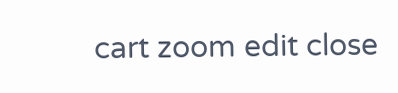cart zoom edit close